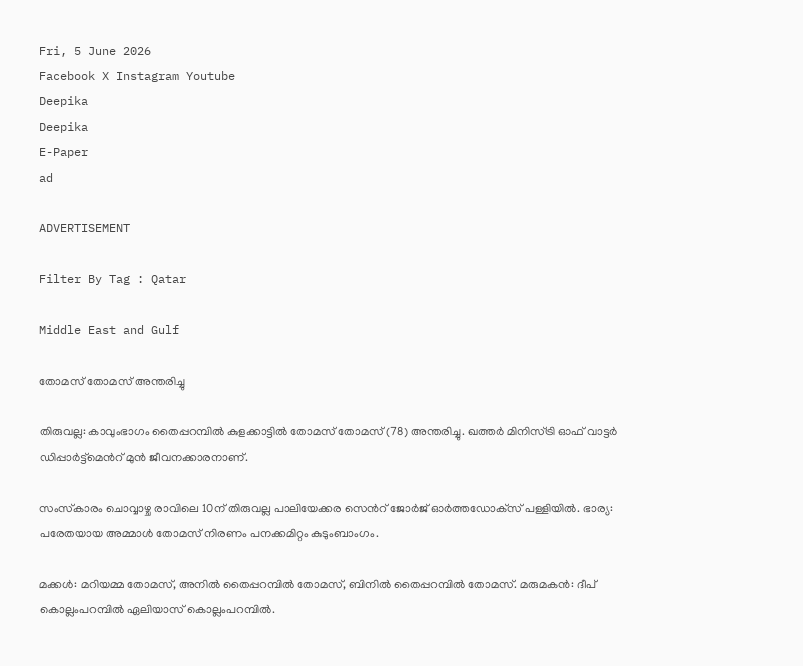Fri, 5 June 2026
Facebook X Instagram Youtube
Deepika
Deepika
E-Paper
ad

ADVERTISEMENT

Filter By Tag : Qatar

Middle East and Gulf

തോമസ് തോമസ് അന്തരിച്ചു

തിരുവല്ല: കാവുംഭാഗം തൈപ്പറമ്പില്‍ കുളക്കാട്ടില്‍ തോമസ് തോമസ് (78) അന്തരിച്ചു. ഖത്തര്‍ മിനിസ്ട്രി ഓഫ് വാട്ടര്‍ ഡിപ്പാര്‍ട്ട്‌മെന്‍റ് മുൻ ജീവനക്കാരനാണ്.

സംസ്‌കാരം ചൊവ്വാഴ്ച രാവിലെ 10ന് തിരുവല്ല പാലിയേക്കര സെന്‍റ് ജോര്‍ജ് ഓര്‍ത്തഡോക്‌സ് പള്ളിയില്‍. ഭാര്യ: പരേതയായ അമ്മാള്‍ തോമസ് നിരണം പനക്കമിറ്റം കുടുംബാംഗം.

മക്കള്‍: മറിയമ്മ തോമസ്, അനില്‍ തൈപ്പറമ്പില്‍ തോമസ്, ബിനില്‍ തൈപ്പറമ്പില്‍ തോമസ്. മരുമകന്‍: ദീപ് കൊല്ലംപറമ്പില്‍ ഏലിയാസ് കൊല്ലംപറമ്പില്‍.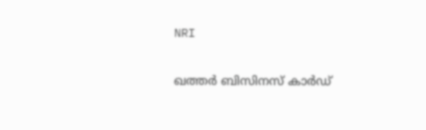NRI

ഖത്തര്‍ ബിസിനസ് കാര്‍ഡ്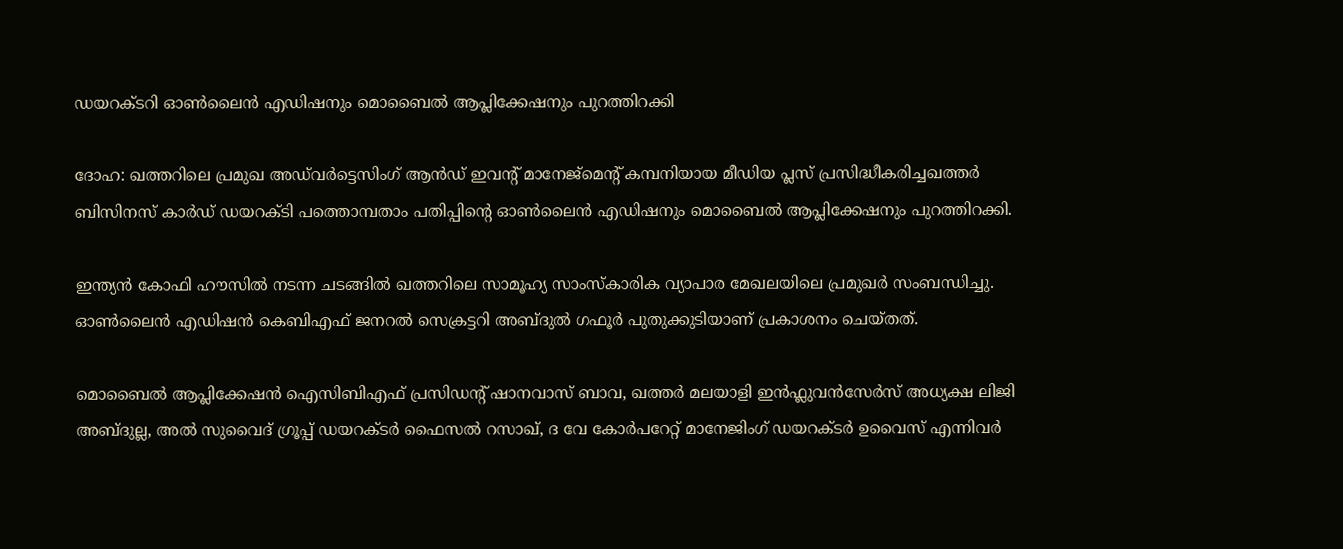ഡയറക്‌ടറി ഓണ്‍ലൈന്‍ എഡിഷനും മൊബൈല്‍ ആപ്ലിക്കേഷനും പുറത്തിറക്കി

ദോഹ: ഖത്തറിലെ പ്രമുഖ അഡ്‌വർട്ടെസിംഗ് ആൻഡ് ഇവന്‍റ് മാനേജ്മെന്‍റ് കമ്പനിയായ മീഡിയ പ്ലസ് പ്രസിദ്ധീകരിച്ചഖത്തര്‍ ബിസിനസ് കാര്‍ഡ് ഡയറക്ടി പത്തൊമ്പതാം പതിപ്പിന്‍റെ ഓണ്‍ലൈന്‍ എഡിഷനും മൊബൈല്‍ ആപ്ലിക്കേഷനും പുറത്തിറക്കി.

ഇന്ത്യന്‍ കോഫി ഹൗസില്‍ നടന്ന ചടങ്ങില്‍ ഖത്തറിലെ സാമൂഹ്യ സാംസ്‌കാരിക വ്യാപാര മേഖലയിലെ പ്രമുഖര്‍ സംബന്ധിച്ചു. ഓണ്‍ലൈന്‍ എഡിഷന്‍ കെബിഎഫ് ജനറല്‍ സെക്രട്ടറി അബ്ദുല്‍ ഗഫൂര്‍ പുതുക്കുടിയാണ് പ്രകാശനം ചെയ്തത്.

മൊബൈല്‍ ആപ്ലിക്കേഷന്‍ ഐസിബിഎഫ് പ്രസിഡന്‍റ് ഷാനവാസ് ബാവ, ഖത്തര്‍ മലയാളി ഇന്‍ഫ്ലുവന്‍സേര്‍സ് അധ്യക്ഷ ലിജി അബ്ദുല്ല, അല്‍ സുവൈദ് ഗ്രൂപ്പ് ഡയറക്ടര്‍ ഫൈസല്‍ റസാഖ്, ദ വേ കോര്‍പറേറ്റ് മാനേജിംഗ് ഡയറക്ടര്‍ ഉവൈസ് എന്നിവര്‍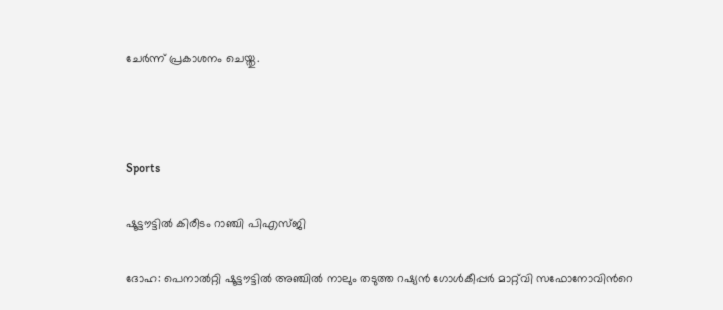ചേര്‍ന്ന് പ്രകാശനം ചെയ്തു.



Sports

ഷൂട്ടൗട്ടില്‍ കിരീടം റാഞ്ചി പിഎസ്ജി

ദോഹ: പെനാൽറ്റി ഷൂട്ടൗട്ടിൽ അഞ്ചിൽ നാലും തടുത്ത റഷ്യൻ ഗോൾകീപ്പർ മാറ്റ്‌വി സഫോനോവിന്‍റെ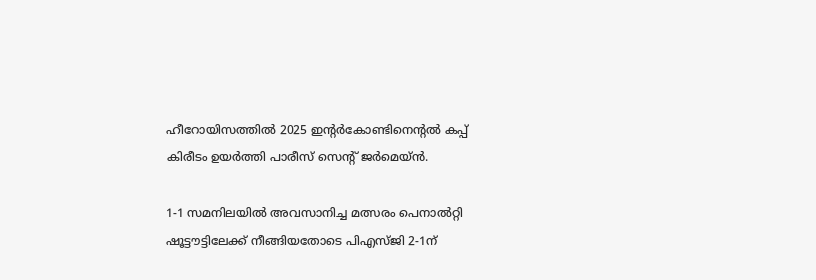ഹീറോയിസത്തിൽ 2025 ഇന്‍റർകോണ്ടിനെന്‍റൽ കപ്പ് കിരീടം ഉയർത്തി പാരീസ് സെന്‍റ് ജർമെയ്ൻ.

1-1 സമനിലയിൽ അവസാനിച്ച മത്സരം പെനാൽറ്റി ഷൂട്ടൗട്ടിലേക്ക് നീങ്ങിയതോടെ പിഎസ്ജി 2-1ന്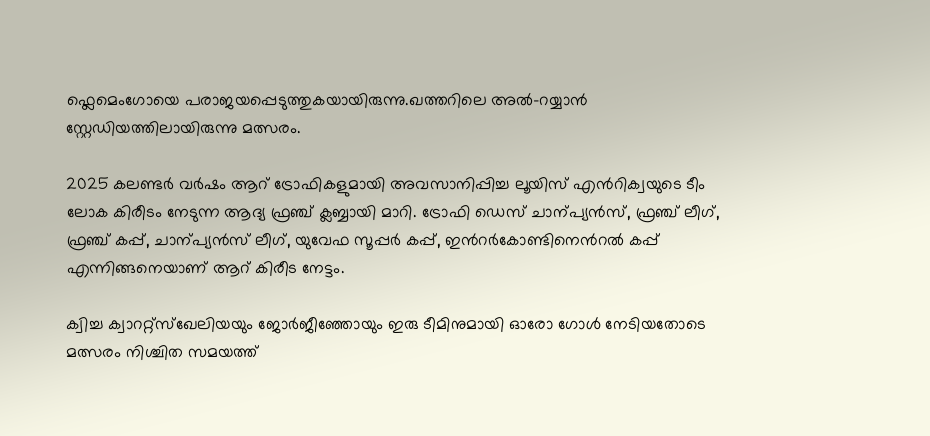ഫ്ലെമെംഗോയെ പരാജയപ്പെടുത്തുകയായിരുന്നു.ഖത്തറിലെ അൽ-റയ്യാൻ സ്റ്റേഡിയത്തിലായിരുന്നു മത്സരം.

2025 കലണ്ടർ വർഷം ആറ് ട്രോഫികളുമായി അവസാനിപ്പിച്ച ലൂയിസ് എൻറിക്വയുടെ ടീം ലോക കിരീടം നേടുന്ന ആദ്യ ഫ്രഞ്ച് ക്ലബ്ബായി മാറി. ട്രോഫി ഡെസ് ചാന്പ്യൻസ്, ഫ്രഞ്ച് ലീഗ്, ഫ്രഞ്ച് കപ്പ്, ചാന്പ്യൻസ് ലീഗ്, യുവേഫ സൂപ്പർ കപ്പ്, ഇന്‍റർകോണ്ടിനെന്‍റൽ കപ്പ് എന്നിങ്ങനെയാണ് ആറ് കിരീട നേട്ടം.

ക്വിച്ച ക്വാററ്റ്സ്ഖേലിയയും ജോർജീഞ്ഞോയും ഇരു ടീമിനുമായി ഓരോ ഗോൾ നേടിയതോടെ മത്സരം നിശ്ചിത സമയത്ത്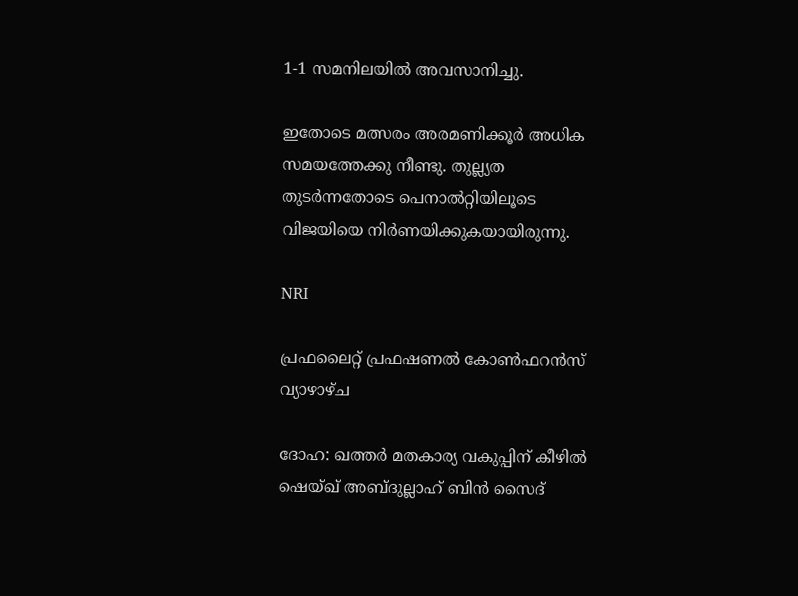1-1 സമനിലയിൽ അവസാനിച്ചു.

ഇതോടെ മത്സരം അരമണിക്കൂർ അധിക സമയത്തേക്കു നീണ്ടു. തുല്ല്യത തുടർന്നതോടെ പെനാൽറ്റിയിലൂടെ വിജയിയെ നിർണയിക്കുകയായിരുന്നു.

NRI

പ്രഫലൈറ്റ് പ്രഫഷണൽ കോൺഫറൻസ് വ്യാഴാഴ്ച

ദോഹ: ഖത്തർ മതകാര്യ വകുപ്പിന് കീഴിൽ ഷെ‌യ്ഖ് അബ്ദുല്ലാഹ് ബിൻ സൈദ്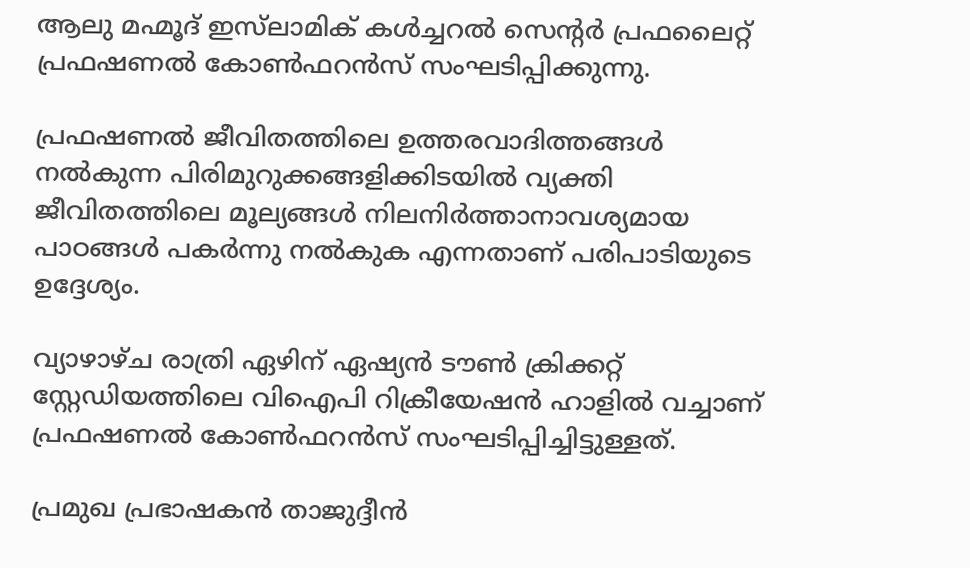ആലു മഹ്മൂദ് ഇസ്‌ലാമിക് കൾച്ചറൽ സെന്‍റർ പ്രഫലൈറ്റ് പ്രഫഷണൽ കോൺഫറൻസ് സംഘടിപ്പിക്കുന്നു.

പ്രഫഷണൽ ജീവിതത്തിലെ ഉത്തരവാദിത്തങ്ങൾ നൽകുന്ന പിരിമുറുക്കങ്ങളിക്കിടയിൽ വ്യക്തി ജീവിതത്തിലെ മൂല്യങ്ങൾ നിലനിർത്താനാവശ്യമായ പാഠങ്ങൾ പകർന്നു നൽകുക എന്നതാണ് പരിപാടിയുടെ ഉദ്ദേശ്യം.

വ്യാഴാഴ്ച രാത്രി ഏഴിന് ഏഷ്യൻ ടൗൺ ക്രിക്കറ്റ് സ്റ്റേഡിയത്തിലെ വിഐപി റിക്രീയേഷൻ ഹാളിൽ വച്ചാണ് പ്രഫഷണൽ കോൺഫറൻസ് സംഘടിപ്പിച്ചിട്ടുള്ളത്.

പ്രമുഖ പ്രഭാഷകൻ താജുദ്ദീൻ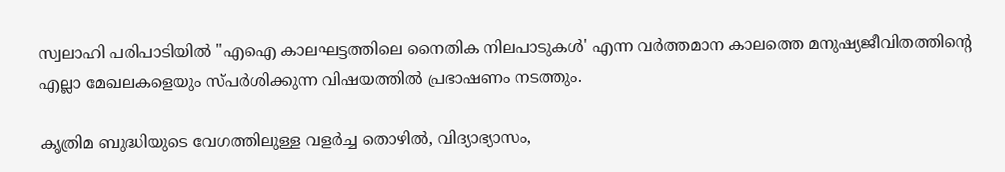സ്വലാഹി പരിപാടിയിൽ "എഐ കാലഘട്ടത്തിലെ നൈതിക നിലപാടുകൾ' എന്ന വർത്തമാന കാലത്തെ മനുഷ്യജീവിതത്തിന്‍റെ എല്ലാ മേഖലകളെയും സ്പർശിക്കുന്ന വിഷയത്തിൽ പ്രഭാഷണം നടത്തും.

കൃത്രിമ ബുദ്ധിയുടെ വേഗത്തിലുള്ള വളർച്ച തൊഴിൽ, വിദ്യാഭ്യാസം,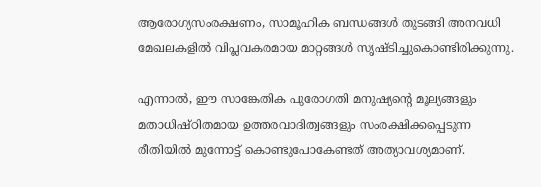ആരോഗ്യസംരക്ഷണം, സാമൂഹിക ബന്ധങ്ങൾ തുടങ്ങി അനവധി മേഖലകളിൽ വിപ്ലവകരമായ മാറ്റങ്ങൾ സൃഷ്ടിച്ചുകൊണ്ടിരിക്കുന്നു.

എന്നാൽ, ഈ സാങ്കേതിക പുരോഗതി മനുഷ്യന്‍റെ മൂല്യങ്ങളും മതാധിഷ്ഠിതമായ ഉത്തരവാദിത്വങ്ങളും സംരക്ഷിക്കപ്പെടുന്ന രീതിയിൽ മുന്നോട്ട് കൊണ്ടുപോകേണ്ടത് അത്യാവശ്യമാണ്.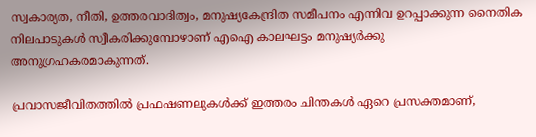സ്വകാര്യത, നീതി, ഉത്തരവാദിത്വം, മനുഷ്യകേന്ദ്രിത സമീപനം എന്നിവ ഉറപ്പാക്കുന്ന നൈതിക നിലപാടുകൾ സ്വീകരിക്കുമ്പോഴാണ് എഐ കാലഘട്ടം മനുഷ്യർക്കു അനുഗ്രഹകരമാകുന്നത്.

പ്രവാസജീവിതത്തിൽ പ്രഫഷണലുകൾക്ക് ഇത്തരം ചിന്തകൾ ഏറെ പ്രസക്തമാണ്,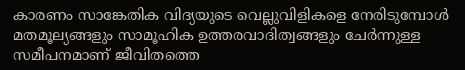കാരണം സാങ്കേതിക വിദ്യയുടെ വെല്ലുവിളികളെ നേരിടുമ്പോൾ മതമൂല്യങ്ങളും സാമൂഹിക ഉത്തരവാദിത്വങ്ങളും ചേർന്നുള്ള സമീപനമാണ് ജീവിതത്തെ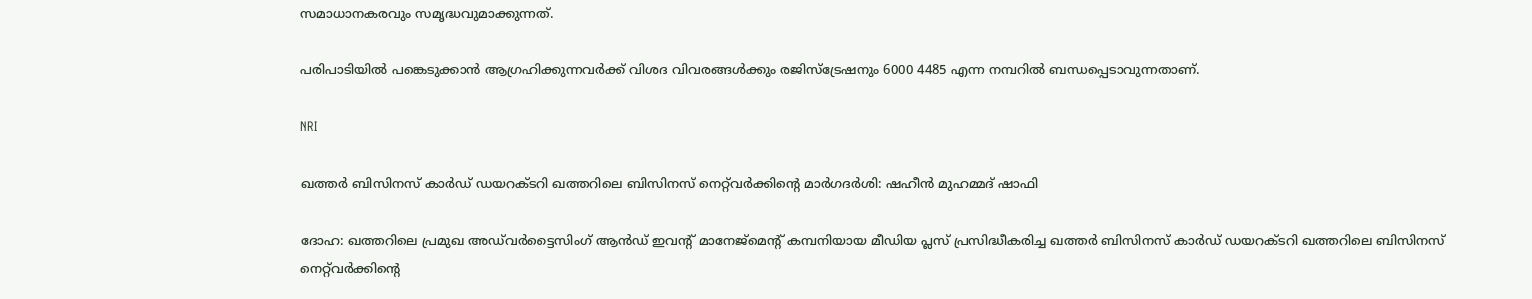സമാധാനകരവും സമൃദ്ധവുമാക്കുന്നത്.

പരിപാടിയിൽ പങ്കെടുക്കാൻ ആഗ്രഹിക്കുന്നവർക്ക് വിശദ വിവരങ്ങൾക്കും രജിസ്‌ട്രേഷനും 6000 4485 എന്ന നമ്പറിൽ ബന്ധപ്പെടാവുന്നതാണ്.

NRI

ഖത്തര്‍ ബിസിനസ് കാര്‍ഡ് ഡയറക്‌ടറി ഖത്തറിലെ ബിസിനസ് നെറ്റ്‌വര്‍ക്കിന്‍റെ മാര്‍ഗദര്‍ശി: ഷഹീന്‍ മുഹമ്മദ് ഷാഫി

ദോഹ: ഖത്തറിലെ പ്രമുഖ അഡ്‌വര്‍ട്ടൈസിംഗ് ആൻഡ് ഇവന്‍റ് മാനേജ്‌മെന്‍റ് കമ്പനിയായ മീഡിയ പ്ലസ് പ്രസിദ്ധീകരിച്ച ഖത്തര്‍ ബിസിനസ് കാര്‍ഡ് ഡയറക്‌ടറി ഖത്തറിലെ ബിസിനസ് നെറ്റ്‌വര്‍ക്കിന്‍റെ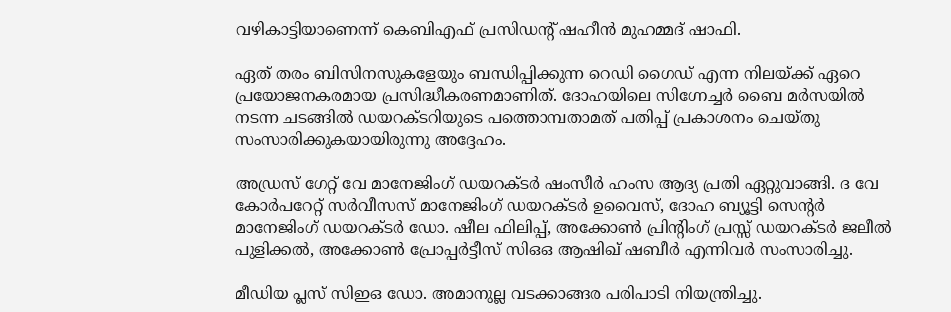വഴികാട്ടിയാണെന്ന് കെബിഎഫ് പ്രസിഡന്‍റ് ഷഹീന്‍ മുഹമ്മദ് ഷാഫി.

ഏത് തരം ബിസിനസുകളേയും ബന്ധിപ്പിക്കുന്ന റെഡി ഗൈഡ് എന്ന നിലയ്ക്ക് ഏറെ പ്രയോജനകരമായ പ്രസിദ്ധീകരണമാണിത്. ദോഹയിലെ സിഗ്നേച്ചര്‍ ബൈ മര്‍സയില്‍ നടന്ന ചടങ്ങില്‍ ഡയറക്‌ടറിയുടെ പത്തൊമ്പതാമത് പതിപ്പ് പ്രകാശനം ചെയ്തു സംസാരിക്കുകയായിരുന്നു അദ്ദേഹം.

അഡ്രസ് ഗേറ്റ് വേ മാനേജിംഗ് ഡയറക്ടര്‍ ഷംസീര്‍ ഹംസ ആദ്യ പ്രതി ഏറ്റുവാങ്ങി. ദ വേ കോര്‍പറേറ്റ് സര്‍വീസസ് മാനേജിംഗ് ഡയറക്ടര്‍ ഉവൈസ്, ദോഹ ബ്യൂട്ടി സെന്‍റര്‍ മാനേജിംഗ് ഡയറക്ടര്‍ ഡോ. ഷീല ഫിലിപ്പ്, അക്കോണ്‍ പ്രിന്‍റിംഗ് പ്രസ്സ് ഡയറക്ടര്‍ ജലീല്‍ പുളിക്കല്‍, അക്കോണ്‍ പ്രോപ്പര്‍ട്ടീസ് സിഒഒ ആഷിഖ് ഷബീര്‍ എന്നിവര്‍ സംസാരിച്ചു.

മീഡിയ പ്ലസ് സിഇഒ ഡോ. അമാനുല്ല വടക്കാങ്ങര പരിപാടി നിയന്ത്രിച്ചു.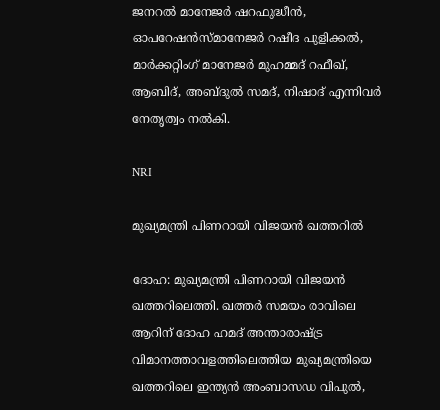ജനറല്‍ മാനേജര്‍ ഷറഫുദ്ധീന്‍, ഓപറേഷന്‍സ്മാനേജര്‍ റഷീദ പുളിക്കല്‍, മാര്‍ക്കറ്റിംഗ് മാനേജര്‍ മുഹമ്മദ് റഫീഖ്, ആബിദ്, അബ്ദുല്‍ സമദ്, നിഷാദ് എന്നിവര്‍ നേതൃത്വം നല്‍കി.

NRI

മുഖ്യമന്ത്രി പിണറായി വിജയൻ ഖത്തറിൽ

ദോഹ: മുഖ്യമന്ത്രി പിണറായി വിജയൻ ഖത്തറിലെത്തി. ഖത്തർ സമയം രാവിലെ ആറിന് ദോഹ ഹമദ് അന്താരാഷ്‌ട്ര വിമാനത്താവളത്തിലെത്തിയ മുഖ്യമന്ത്രിയെ ഖത്തറിലെ ഇന്ത്യൻ അംബാസഡ വിപുൽ,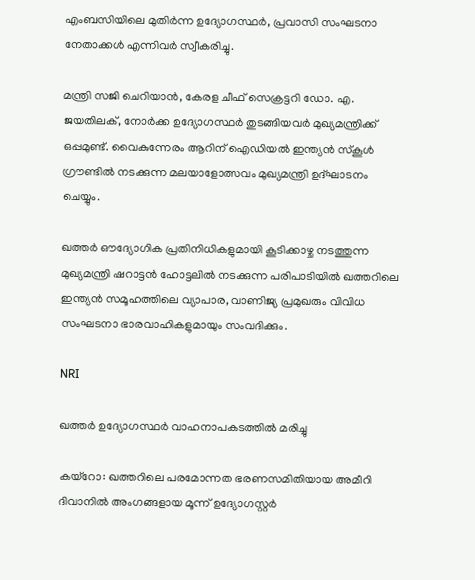എംബസിയിലെ മുതിർന്ന ഉദ്യോഗസ്ഥർ, പ്രവാസി സംഘടനാ നേതാക്കൾ എന്നിവർ സ്വീകരിച്ചു.

മന്ത്രി സജി ചെറിയാൻ, കേരള ചീഫ് സെക്രട്ടറി ഡോ. എ. ജയതിലക്, നോർക്ക ഉദ്യോഗസ്ഥർ തുടങ്ങിയവർ മുഖ്യമന്ത്രിക്ക് ഒപ്പമുണ്ട്. വൈകുന്നേരം ആറിന് ഐഡിയൽ ഇന്ത്യൻ സ്കൂൾ ഗ്രൗണ്ടിൽ നടക്കുന്ന മലയാളോത്സവം മുഖ്യമന്ത്രി ഉദ്ഘാടനം ചെയ്യും.

ഖത്തർ ഔദ്യോഗിക പ്രതിനിധികളുമായി കൂടിക്കാഴ്ച നടത്തുന്ന മുഖ്യമന്ത്രി ഷറാട്ടന്‍ ഹോട്ടലിൽ നടക്കുന്ന പരിപാടിയിൽ ഖത്തറിലെ ഇന്ത്യൻ സമൂഹത്തിലെ വ്യാപാര, വാണിജ്യ പ്രമുഖരും വിവിധ സംഘടനാ ഭാരവാഹികളുമായും സംവദിക്കും.

NRI

ഖത്തർ ഉദ്യോഗസ്ഥർ വാഹനാപകടത്തിൽ മരിച്ചു

കയ്റോ: ഖത്തറിലെ പരമോന്നത ഭരണസമിതിയായ അമീറി ദിവാനിൽ അംഗങ്ങളായ മൂന്ന് ഉദ്യോഗസ്റ്റർ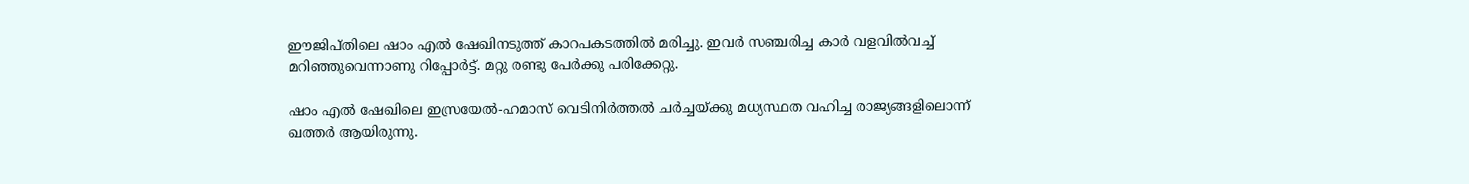ഈജിപ്തിലെ ഷാം എൽ ഷേഖിനടുത്ത് കാറപകടത്തിൽ മരിച്ചു. ഇവർ സഞ്ചരിച്ച കാർ വളവിൽവച്ച് മറിഞ്ഞുവെന്നാണു റിപ്പോർട്ട്. മറ്റു രണ്ടു പേർക്കു പരിക്കേറ്റു.

ഷാം എൽ ഷേഖിലെ ഇസ്രയേൽ-ഹമാസ് വെടിനിർത്തൽ ചർച്ചയ്ക്കു മധ്യസ്ഥത വഹിച്ച രാജ്യങ്ങളിലൊന്ന് ഖത്തർ ആയിരുന്നു.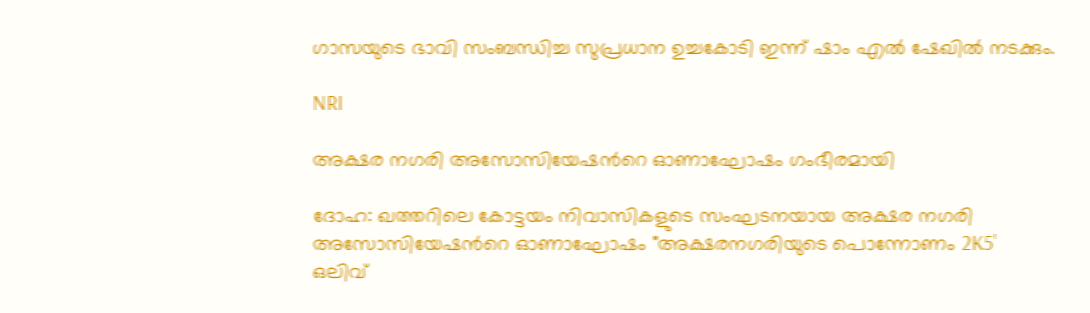ഗാസയുടെ ഭാവി സംബന്ധിച്ച സുപ്രധാന ഉച്ചകോടി ഇന്ന് ഷാം എൽ ഷേഖിൽ നടക്കും.

NRI

അക്ഷര നഗരി അസോസിയേഷന്‍റെ ഓണാഘോഷം ഗംഭീരമായി

ദോഹ: ഖത്തറിലെ കോട്ടയം നിവാസികളുടെ സംഘടനയായ അക്ഷര നഗരി അസോസിയേഷന്‍റെ ഓണാഘോഷം "അക്ഷരനഗരിയുടെ പൊന്നോണം 2K5' ഒലിവ്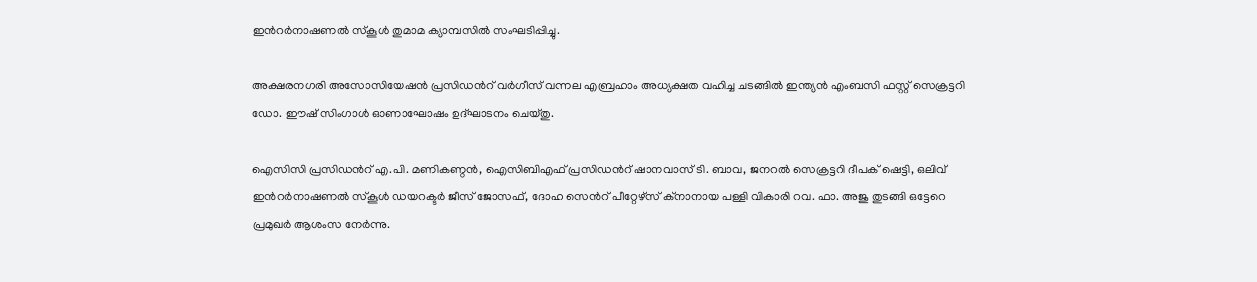ഇന്‍റർനാഷണൽ സ്കൂൾ തുമാമ ക്യാമ്പസിൽ സംഘടിപ്പിച്ചു.

അക്ഷരനഗരി അസോസിയേഷൻ പ്രസിഡന്‍റ് വർഗീസ് വന്നല എബ്രഹാം അധ്യക്ഷത വഹിച്ച ചടങ്ങിൽ ഇന്ത്യൻ എംബസി ഫസ്റ്റ് സെക്രട്ടറി ഡോ. ഈഷ് സിംഗാൾ ഓണാഘോഷം ഉദ്ഘാടനം ചെയ്തു.

ഐസിസി പ്രസിഡന്‍റ് എ.പി. മണികണ്ഠൻ, ഐസിബിഎഫ് പ്രസിഡന്‍റ് ഷാനവാസ് ടി. ബാവ, ജനറൽ സെക്രട്ടറി ദീപക് ഷെട്ടി, ഒലിവ് ഇന്‍റർനാഷണൽ സ്കൂൾ ഡയറക്ടർ ജീസ് ജോസഫ്, ദോഹ സെന്‍റ് പീറ്റേഴ്സ് ക്നാനായ പള്ളി വികാരി റവ. ഫാ. അജു തുടങ്ങി ഒട്ടേറെ പ്രമുഖർ ആശംസ നേർന്നു.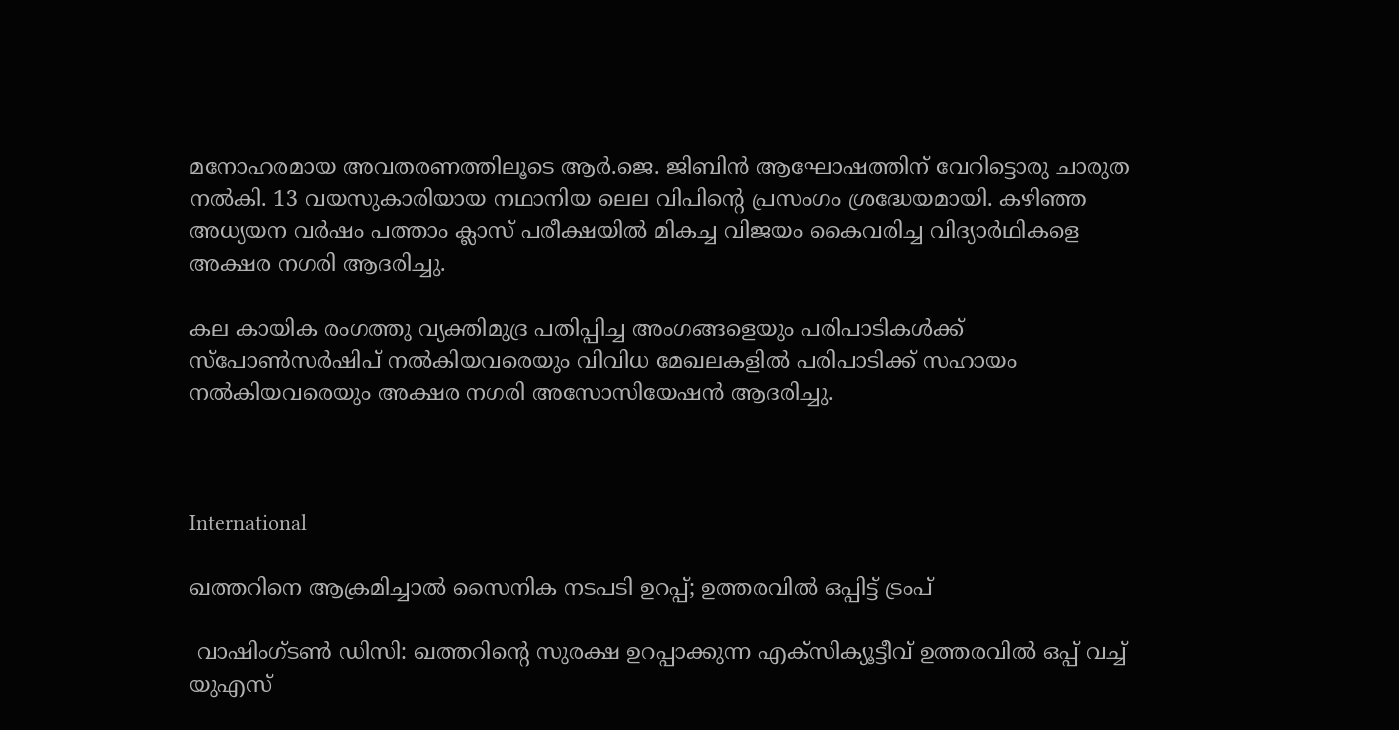മനോഹരമായ അവതരണത്തിലൂടെ ആർ.ജെ. ജിബിൻ ആഘോഷത്തിന് വേറിട്ടൊരു ചാരുത നൽകി. 13 വയസുകാരിയായ നഥാനിയ ലെല വിപിന്‍റെ പ്രസംഗം ശ്രദ്ധേയമായി. കഴിഞ്ഞ അധ്യയന വർഷം പത്താം ക്ലാസ് പരീക്ഷയിൽ മികച്ച വിജയം കൈവരിച്ച വിദ്യാർഥികളെ അക്ഷര നഗരി ആദരിച്ചു.

കല കായിക രംഗത്തു വ്യക്തിമുദ്ര പതിപ്പിച്ച അംഗങ്ങളെയും പരിപാടികൾക്ക് സ്പോൺസർഷിപ് നൽകിയവരെയും വിവിധ മേഖലകളിൽ പരിപാടിക്ക് സഹായം നൽകിയവരെയും അക്ഷര നഗരി അസോസിയേഷൻ ആദരിച്ചു.



International

ഖത്തറിനെ ആക്രമിച്ചാൽ സൈനിക നടപടി ഉറപ്പ്; ഉത്തരവിൽ ഒപ്പിട്ട് ട്രംപ്

 വാഷിംഗ്ടൺ ഡിസി: ഖത്തറിന്‍റെ സുരക്ഷ ഉറപ്പാക്കുന്ന എക്സിക്യൂട്ടീവ് ഉത്തരവിൽ ഒപ്പ് വച്ച് യുഎസ്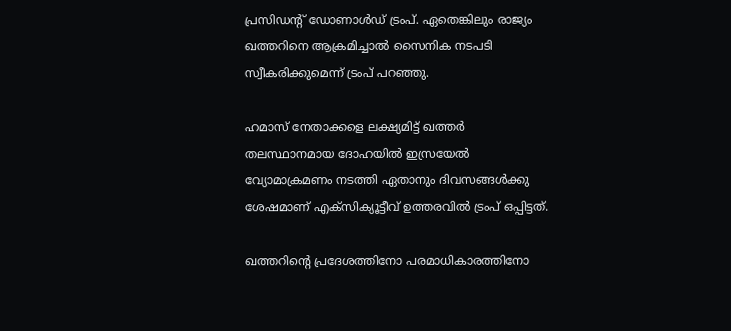പ്രസിഡന്‍റ് ഡോണാൾഡ് ട്രംപ്. ഏതെങ്കിലും രാജ്യം ഖത്തറിനെ ആക്രമിച്ചാൽ സൈനിക നടപടി സ്വീകരിക്കുമെന്ന് ട്രംപ് പറഞ്ഞു.

ഹമാസ് നേതാക്കളെ ലക്ഷ്യമിട്ട് ഖത്തർ തലസ്ഥാനമായ ദോഹയിൽ ഇസ്രയേൽ വ്യോമാക്രമണം നടത്തി ഏതാനും ദിവസങ്ങൾക്കു ശേഷമാണ് എക്സിക്യൂട്ടീവ് ഉത്തരവിൽ ട്രംപ് ഒപ്പിട്ടത്.

ഖത്തറിന്‍റെ പ്രദേശത്തിനോ പരമാധികാരത്തിനോ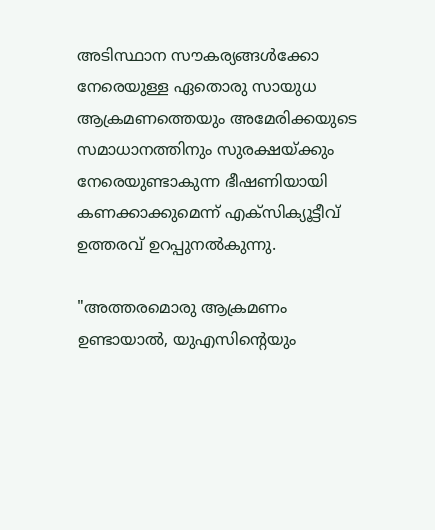അടിസ്ഥാന സൗകര്യങ്ങൾക്കോ നേരെയുള്ള ഏതൊരു സായുധ ആക്രമണത്തെയും അമേരിക്കയുടെ സമാധാനത്തിനും സുരക്ഷയ്ക്കും നേരെയുണ്ടാകുന്ന ഭീഷണിയായി കണക്കാക്കുമെന്ന് എക്സിക്യൂട്ടീവ് ഉത്തരവ് ഉറപ്പുനൽകുന്നു.

"അത്തരമൊരു ആക്രമണം ഉണ്ടായാൽ, യുഎസിന്‍റെയും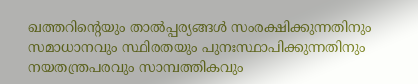ഖത്തറിന്‍റെയും താൽപ്പര്യങ്ങൾ സംരക്ഷിക്കുന്നതിനും സമാധാനവും സ്ഥിരതയും പുനഃസ്ഥാപിക്കുന്നതിനും നയതന്ത്രപരവും സാമ്പത്തികവും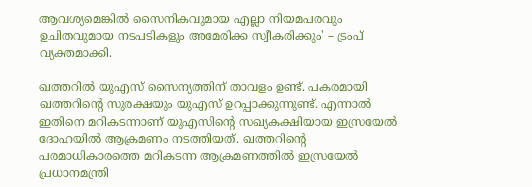ആവശ്യമെങ്കിൽ സൈനികവുമായ എല്ലാ നിയമപരവും ഉചിതവുമായ നടപടികളും അമേരിക്ക സ്വീകരിക്കും' – ട്രംപ് വ്യക്തമാക്കി.

ഖത്തറിൽ യുഎസ് സൈന്യത്തിന് താവളം ഉണ്ട്. പകരമായി ഖത്തറിന്‍റെ സുരക്ഷയും യുഎസ് ഉറപ്പാക്കുന്നുണ്ട്. എന്നാൽ ഇതിനെ മറികടന്നാണ് യുഎസിന്‍റെ സഖ്യകക്ഷിയായ ഇസ്രയേൽ ദോഹയിൽ ആക്രമണം നടത്തിയത്. ഖത്തറിന്‍റെ പരമാധികാരത്തെ മറികടന്ന ആക്രമണത്തിൽ ഇസ്രയേൽ പ്രധാനമന്ത്രി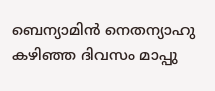ബെന്യാമിൻ നെതന്യാഹു കഴിഞ്ഞ ദിവസം മാപ്പു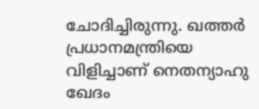ചോദിച്ചിരുന്നു. ഖത്തർ പ്രധാനമന്ത്രിയെ വിളിച്ചാണ് നെതന്യാഹു ഖേദം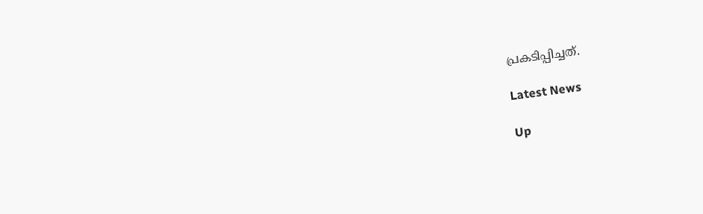പ്രകടിപ്പിച്ചത്.

Latest News

Up